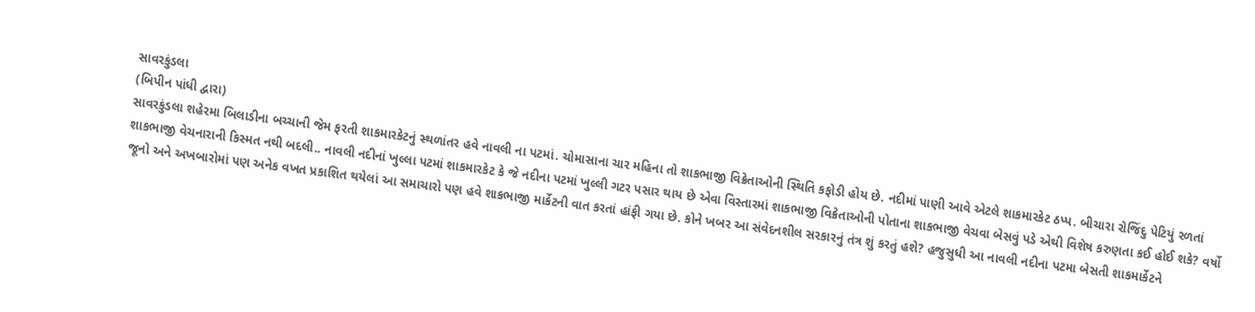સાવરકુંડલા
(બિપીન પાંધી દ્વારા)
સાવરકુંડલા શહેરમા બિલાડીના બચ્ચાની જેમ ફરતી શાકમારકેટનું સ્થળાંતર હવે નાવલી ના પટમાં. ચોમાસાના ચાર મહિના તો શાકભાજી વિક્રેતાઓની સ્થિતિ કફોડી હોય છે. નદીમાં પાણી આવે એટલે શાકમારકેટ ઠપ્પ. બીચારા રોજિંદુ પેટિયું રળતાં શાકભાજી વેચનારાની કિસ્મત નથી બદલી.. નાવલી નદીનાં ખુલ્લા પટમાં શાકમારકેટ કે જે નદીના પટમાં ખુલ્લી ગટર પસાર થાય છે એવા વિસ્તારમાં શાકભાજી વિક્રેતાઓની પોતાના શાકભાજી વેચવા બેસવું પડે એથી વિશેષ કરુણતા કઈ હોઈ શકે? વર્ષો જૂનો અને અખબારોમાં પણ અનેક વખત પ્રકાશિત થયેલાં આ સમાચારો પણ હવે શાકભાજી માર્કેટની વાત કરતાં હાંફી ગયા છે. કોને ખબર આ સંવેદનશીલ સરકારનું તંત્ર શું કરતું હશે? હજુસુધી આ નાવલી નદીના પટમા બેસતી શાકમાર્કેટને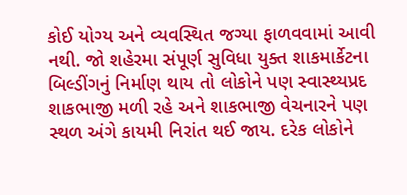કોઈ યોગ્ય અને વ્યવસ્થિત જગ્યા ફાળવવામાં આવી નથી. જો શહેરમા સંપૂર્ણ સુવિધા યુક્ત શાકમાર્કેટના બિલ્ડીંગનું નિર્માણ થાય તો લોકોને પણ સ્વાસ્થ્યપ્રદ શાકભાજી મળી રહે અને શાકભાજી વેચનારને પણ સ્થળ અંગે કાયમી નિરાંત થઈ જાય. દરેક લોકોને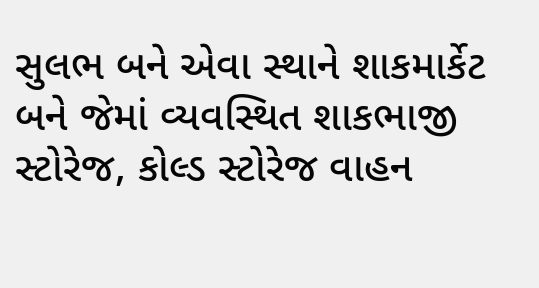સુલભ બને એવા સ્થાને શાકમાર્કેટ બને જેમાં વ્યવસ્થિત શાકભાજી સ્ટોરેજ, કોલ્ડ સ્ટોરેજ વાહન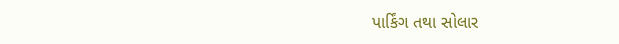પાર્કિંગ તથા સોલાર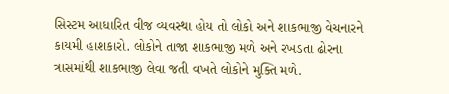સિસ્ટમ આધારિત વીજ વ્યવસ્થા હોય તો લોકો અને શાકભાજી વેચનારને કાયમી હાશકારો. લોકોને તાજા શાકભાજી મળે અને રખડતા ઢોરના ત્રાસમાંથી શાકભાજી લેવા જતી વખતે લોકોને મુક્તિ મળે.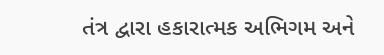તંત્ર દ્વારા હકારાત્મક અભિગમ અને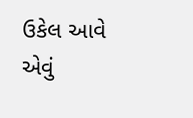ઉકેલ આવે એવું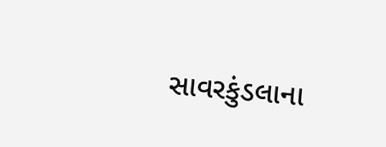સાવરકુંડલાના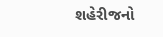શહેરીજનો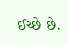ઈચ્છે છે.